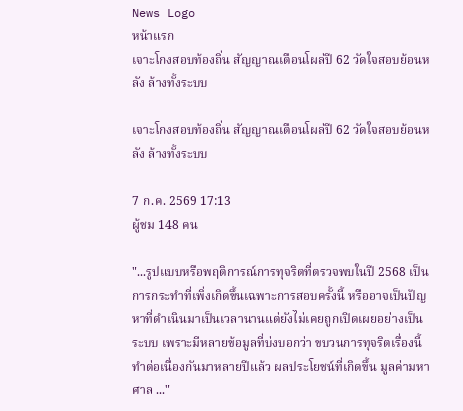News Logo
หน้าแรก
เจาะโกงสอบท้องถิ่น สัญญาณเตือนโผล่ปี 62 วัดใจสอบย้อนหลัง ล้างทั้งระบบ

เจาะโกงสอบท้องถิ่น สัญญาณเตือนโผล่ปี 62 วัดใจสอบย้อนหลัง ล้างทั้งระบบ

7 ก.ค. 2569 17:13
ผู้ชม 148 คน

"...รูปแบบหรือพฤติการณ์การทุจริตที่ตรวจพบในปี 2568 เป็นการกระทำที่เพิ่งเกิดขึ้นเฉพาะการสอบครั้งนี้ หรืออาจเป็นปัญหาที่ดำเนินมาเป็นเวลานานแต่ยังไม่เคยถูกเปิดเผยอย่างเป็นระบบ เพราะมีหลายข้อมูลที่บ่งบอกว่า ขบวนการทุจริตเรื่องนี้ ทำต่อเนื่องกันมาหลายปีแล้ว ผลประโยชน์ที่เกิดขึ้น มูลค่ามหาศาล ..."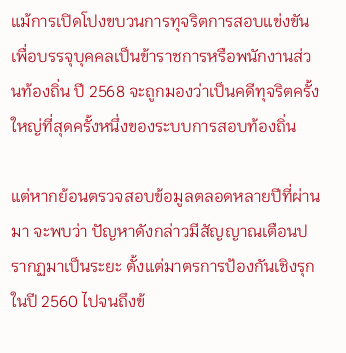แม้การเปิดโปงขบวนการทุจริตการสอบแข่งขันเพื่อบรรจุบุคคลเป็นข้าราชการหรือพนักงานส่วนท้องถิ่น ปี 2568 จะถูกมองว่าเป็นคดีทุจริตครั้งใหญ่ที่สุดครั้งหนึ่งของระบบการสอบท้องถิ่น

แต่หากย้อนตรวจสอบข้อมูลตลอดหลายปีที่ผ่านมา จะพบว่า ปัญหาดังกล่าวมีสัญญาณเตือนปรากฏมาเป็นระยะ ตั้งแต่มาตรการป้องกันเชิงรุกในปี 2560 ไปจนถึงข้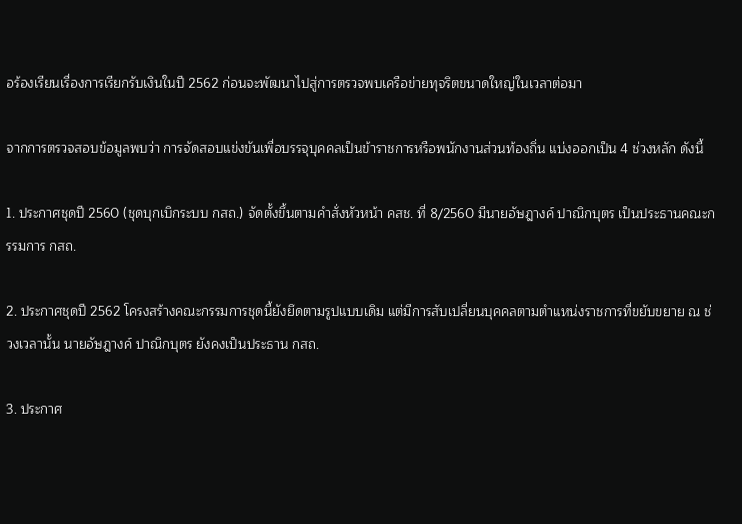อร้องเรียนเรื่องการเรียกรับเงินในปี 2562 ก่อนจะพัฒนาไปสู่การตรวจพบเครือข่ายทุจริตขนาดใหญ่ในเวลาต่อมา

จากการตรวจสอบข้อมูลพบว่า การจัดสอบแข่งขันเพื่อบรรจุบุคคลเป็นข้าราชการหรือพนักงานส่วนท้องถิ่น แบ่งออกเป็น 4 ช่วงหลัก ดังนี้

1. ประกาศชุดปี 2560 (ชุดบุกเบิกระบบ กสถ.) จัดตั้งขึ้นตามคำสั่งหัวหน้า คสช. ที่ 8/2560 มีนายอัษฎางค์ ปาณิกบุตร เป็นประธานคณะกรรมการ กสถ.

2. ประกาศชุดปี 2562 โครงสร้างคณะกรรมการชุดนี้ยังยึดตามรูปแบบเดิม แต่มีการสับเปลี่ยนบุคคลตามตำแหน่งราชการที่ขยับขยาย ณ ช่วงเวลานั้น นายอัษฎางค์ ปาณิกบุตร ยังคงเป็นประธาน กสถ.

3. ประกาศ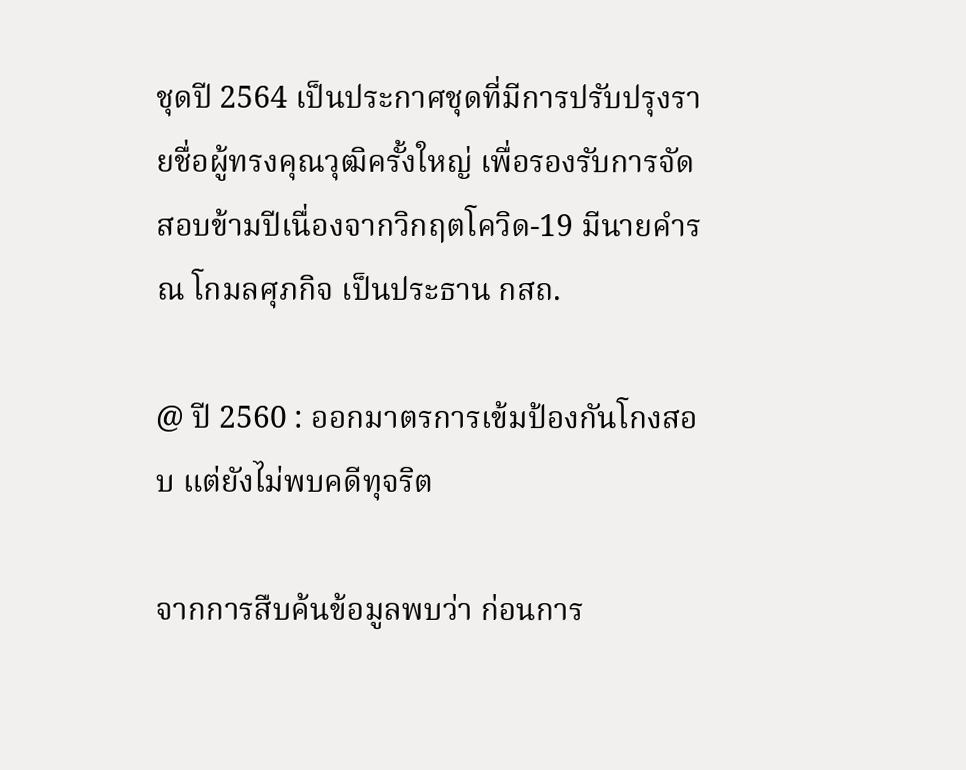ชุดปี 2564 เป็นประกาศชุดที่มีการปรับปรุงรายชื่อผู้ทรงคุณวุฒิครั้งใหญ่ เพื่อรองรับการจัดสอบข้ามปีเนื่องจากวิกฤตโควิด-19 มีนายคำรณ โกมลศุภกิจ เป็นประธาน กสถ.

@ ปี 2560 : ออกมาตรการเข้มป้องกันโกงสอบ แต่ยังไม่พบคดีทุจริต

จากการสืบค้นข้อมูลพบว่า ก่อนการ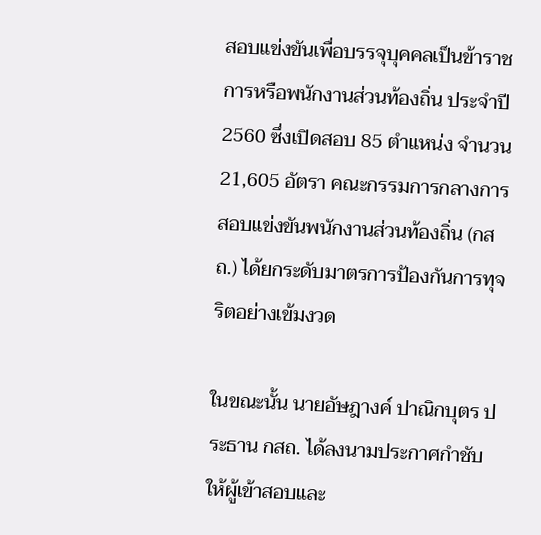สอบแข่งขันเพื่อบรรจุบุคคลเป็นข้าราชการหรือพนักงานส่วนท้องถิ่น ประจำปี 2560 ซึ่งเปิดสอบ 85 ตำแหน่ง จำนวน 21,605 อัตรา คณะกรรมการกลางการสอบแข่งขันพนักงานส่วนท้องถิ่น (กสถ.) ได้ยกระดับมาตรการป้องกันการทุจริตอย่างเข้มงวด

ในขณะนั้น นายอัษฎางค์ ปาณิกบุตร ประธาน กสถ. ได้ลงนามประกาศกำชับให้ผู้เข้าสอบและ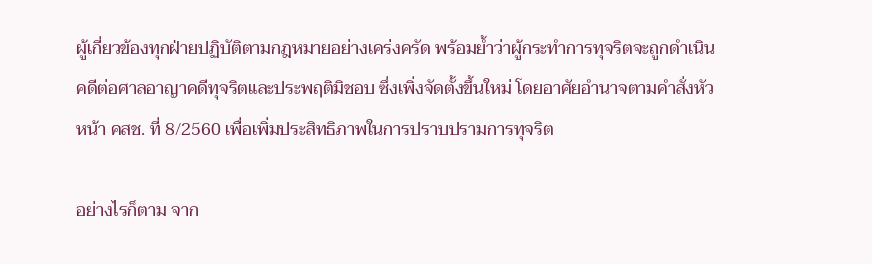ผู้เกี่ยวข้องทุกฝ่ายปฏิบัติตามกฎหมายอย่างเคร่งครัด พร้อมย้ำว่าผู้กระทำการทุจริตจะถูกดำเนินคดีต่อศาลอาญาคดีทุจริตและประพฤติมิชอบ ซึ่งเพิ่งจัดตั้งขึ้นใหม่ โดยอาศัยอำนาจตามคำสั่งหัวหน้า คสช. ที่ 8/2560 เพื่อเพิ่มประสิทธิภาพในการปราบปรามการทุจริต

อย่างไรก็ตาม จาก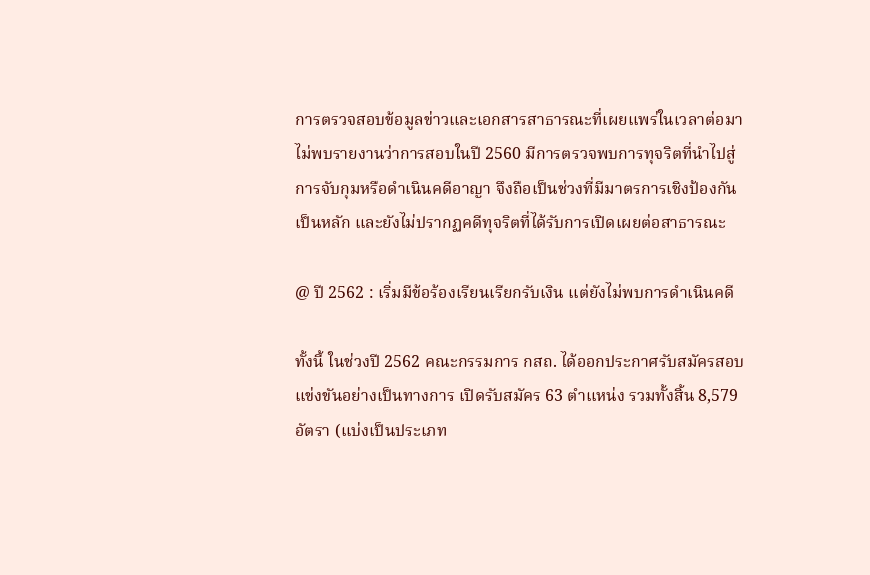การตรวจสอบข้อมูลข่าวและเอกสารสาธารณะที่เผยแพร่ในเวลาต่อมา ไม่พบรายงานว่าการสอบในปี 2560 มีการตรวจพบการทุจริตที่นำไปสู่การจับกุมหรือดำเนินคดีอาญา จึงถือเป็นช่วงที่มีมาตรการเชิงป้องกันเป็นหลัก และยังไม่ปรากฏคดีทุจริตที่ได้รับการเปิดเผยต่อสาธารณะ

@ ปี 2562 : เริ่มมีข้อร้องเรียนเรียกรับเงิน แต่ยังไม่พบการดำเนินคดี

ทั้งนี้ ในช่วงปี 2562 คณะกรรมการ กสถ. ได้ออกประกาศรับสมัครสอบแข่งขันอย่างเป็นทางการ เปิดรับสมัคร 63 ตำแหน่ง รวมทั้งสิ้น 8,579 อัตรา (แบ่งเป็นประเภท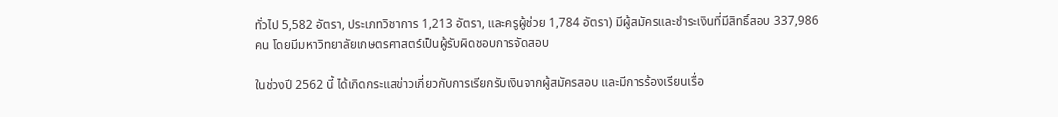ทั่วไป 5,582 อัตรา, ประเภทวิชาการ 1,213 อัตรา, และครูผู้ช่วย 1,784 อัตรา) มีผู้สมัครและชำระเงินที่มีสิทธิ์สอบ 337,986 คน โดยมีมหาวิทยาลัยเกษตรศาสตร์เป็นผู้รับผิดชอบการจัดสอบ

ในช่วงปี 2562 นี้ ได้เกิดกระแสข่าวเกี่ยวกับการเรียกรับเงินจากผู้สมัครสอบ และมีการร้องเรียนเรื่อ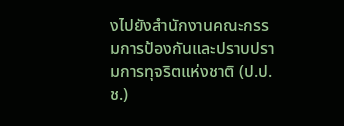งไปยังสำนักงานคณะกรรมการป้องกันและปราบปรามการทุจริตแห่งชาติ (ป.ป.ช.)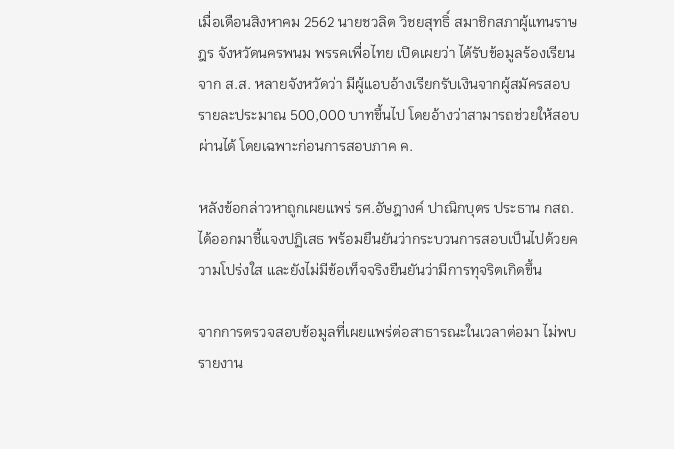เมื่อเดือนสิงหาคม 2562 นายชวลิต วิชยสุทธิ์ สมาชิกสภาผู้แทนราษฎร จังหวัดนครพนม พรรคเพื่อไทย เปิดเผยว่า ได้รับข้อมูลร้องเรียนจาก ส.ส. หลายจังหวัดว่า มีผู้แอบอ้างเรียกรับเงินจากผู้สมัครสอบรายละประมาณ 500,000 บาทขึ้นไป โดยอ้างว่าสามารถช่วยให้สอบผ่านได้ โดยเฉพาะก่อนการสอบภาค ค.

หลังข้อกล่าวหาถูกเผยแพร่ รศ.อัษฎางค์ ปาณิกบุตร ประธาน กสถ. ได้ออกมาชี้แจงปฏิเสธ พร้อมยืนยันว่ากระบวนการสอบเป็นไปด้วยความโปร่งใส และยังไม่มีข้อเท็จจริงยืนยันว่ามีการทุจริตเกิดขึ้น

จากการตรวจสอบข้อมูลที่เผยแพร่ต่อสาธารณะในเวลาต่อมา ไม่พบรายงาน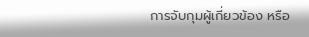การจับกุมผู้เกี่ยวข้อง หรือ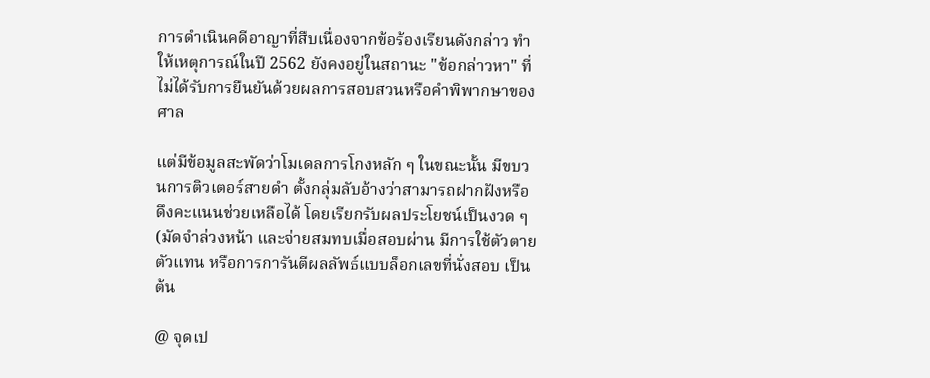การดำเนินคดีอาญาที่สืบเนื่องจากข้อร้องเรียนดังกล่าว ทำให้เหตุการณ์ในปี 2562 ยังคงอยู่ในสถานะ "ข้อกล่าวหา" ที่ไม่ได้รับการยืนยันด้วยผลการสอบสวนหรือคำพิพากษาของศาล

แต่มีข้อมูลสะพัดว่าโมเดลการโกงหลัก ๆ ในขณะนั้น มีขบวนการติวเตอร์สายดำ ตั้งกลุ่มลับอ้างว่าสามารถฝากฝังหรือดึงคะแนนช่วยเหลือได้ โดยเรียกรับผลประโยชน์เป็นงวด ๆ (มัดจำล่วงหน้า และจ่ายสมทบเมื่อสอบผ่าน มีการใช้ตัวตายตัวแทน หรือการการันตีผลลัพธ์แบบล็อกเลขที่นั่งสอบ เป็นต้น

@ จุดเป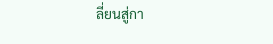ลี่ยนสู่กา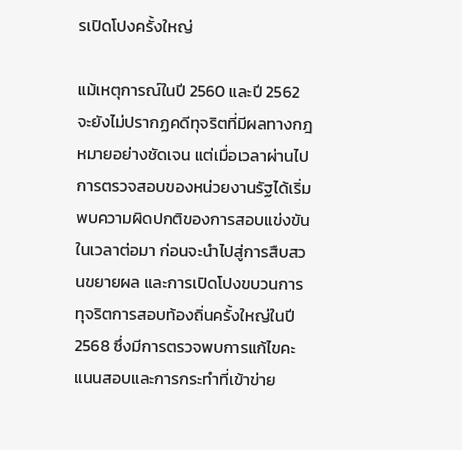รเปิดโปงครั้งใหญ่

แม้เหตุการณ์ในปี 2560 และปี 2562 จะยังไม่ปรากฏคดีทุจริตที่มีผลทางกฎหมายอย่างชัดเจน แต่เมื่อเวลาผ่านไป การตรวจสอบของหน่วยงานรัฐได้เริ่มพบความผิดปกติของการสอบแข่งขันในเวลาต่อมา ก่อนจะนำไปสู่การสืบสวนขยายผล และการเปิดโปงขบวนการทุจริตการสอบท้องถิ่นครั้งใหญ่ในปี 2568 ซึ่งมีการตรวจพบการแก้ไขคะแนนสอบและการกระทำที่เข้าข่าย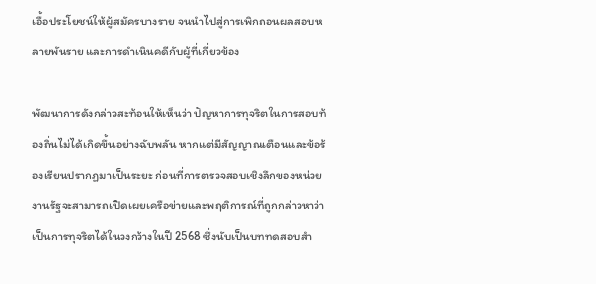เอื้อประโยชน์ให้ผู้สมัครบางราย จนนำไปสู่การเพิกถอนผลสอบหลายพันราย และการดำเนินคดีกับผู้ที่เกี่ยวข้อง

พัฒนาการดังกล่าวสะท้อนให้เห็นว่า ปัญหาการทุจริตในการสอบท้องถิ่นไม่ได้เกิดขึ้นอย่างฉับพลัน หากแต่มีสัญญาณเตือนและข้อร้องเรียนปรากฏมาเป็นระยะ ก่อนที่การตรวจสอบเชิงลึกของหน่วยงานรัฐจะสามารถเปิดเผยเครือข่ายและพฤติการณ์ที่ถูกกล่าวหาว่าเป็นการทุจริตได้ในวงกว้างในปี 2568 ซึ่งนับเป็นบททดสอบสำ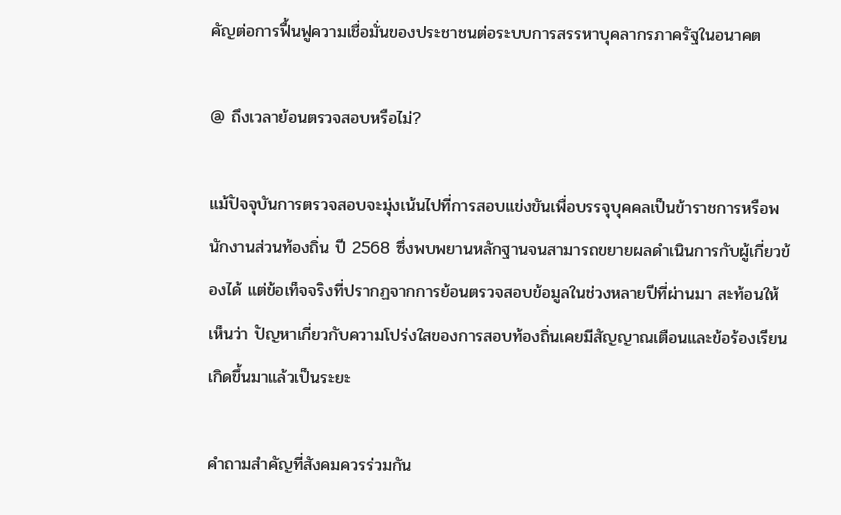คัญต่อการฟื้นฟูความเชื่อมั่นของประชาชนต่อระบบการสรรหาบุคลากรภาครัฐในอนาคต

@ ถึงเวลาย้อนตรวจสอบหรือไม่?

แม้ปัจจุบันการตรวจสอบจะมุ่งเน้นไปที่การสอบแข่งขันเพื่อบรรจุบุคคลเป็นข้าราชการหรือพนักงานส่วนท้องถิ่น ปี 2568 ซึ่งพบพยานหลักฐานจนสามารถขยายผลดำเนินการกับผู้เกี่ยวข้องได้ แต่ข้อเท็จจริงที่ปรากฏจากการย้อนตรวจสอบข้อมูลในช่วงหลายปีที่ผ่านมา สะท้อนให้เห็นว่า ปัญหาเกี่ยวกับความโปร่งใสของการสอบท้องถิ่นเคยมีสัญญาณเตือนและข้อร้องเรียนเกิดขึ้นมาแล้วเป็นระยะ

คำถามสำคัญที่สังคมควรร่วมกัน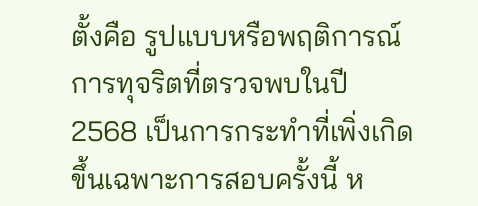ตั้งคือ รูปแบบหรือพฤติการณ์การทุจริตที่ตรวจพบในปี 2568 เป็นการกระทำที่เพิ่งเกิดขึ้นเฉพาะการสอบครั้งนี้ ห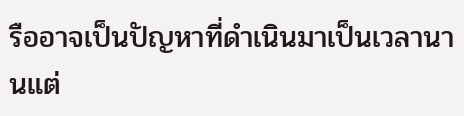รืออาจเป็นปัญหาที่ดำเนินมาเป็นเวลานานแต่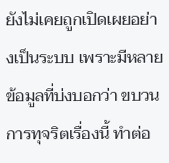ยังไม่เคยถูกเปิดเผยอย่างเป็นระบบ เพราะมีหลายข้อมูลที่บ่งบอกว่า ขบวนการทุจริตเรื่องนี้ ทำต่อ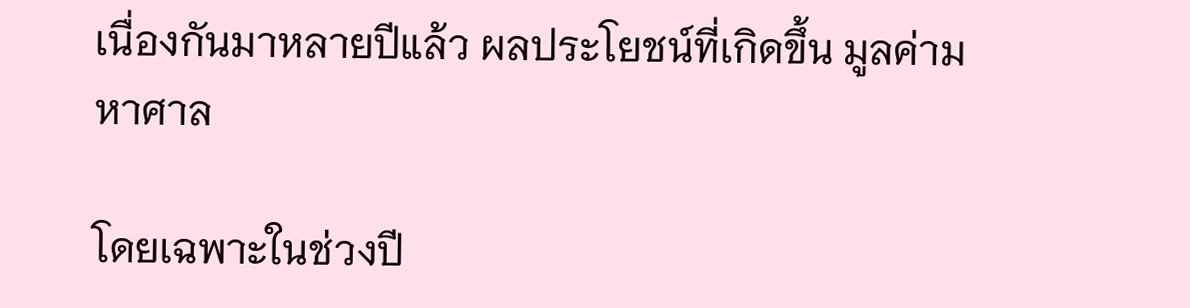เนื่องกันมาหลายปีแล้ว ผลประโยชน์ที่เกิดขึ้น มูลค่ามหาศาล

โดยเฉพาะในช่วงปี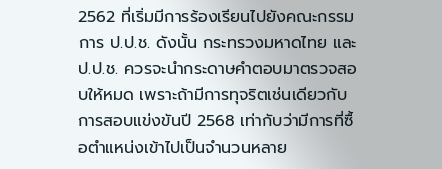2562 ที่เริ่มมีการร้องเรียนไปยังคณะกรรมการ ป.ป.ช. ดังนั้น กระทรวงมหาดไทย และ ป.ป.ช. ควรจะนำกระดาษคำตอบมาตรวจสอบให้หมด เพราะถ้ามีการทุจริตเช่นเดียวกับการสอบแข่งขันปี 2568 เท่ากับว่ามีการที่ซื้อตำแหน่งเข้าไปเป็นจำนวนหลาย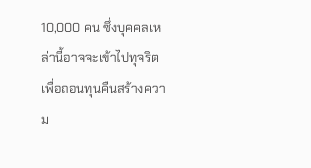10,000 คน ซึ่งบุคคลเหล่านี้อาจจะเข้าไปทุจริตเพื่อถอนทุนคืนสร้างความ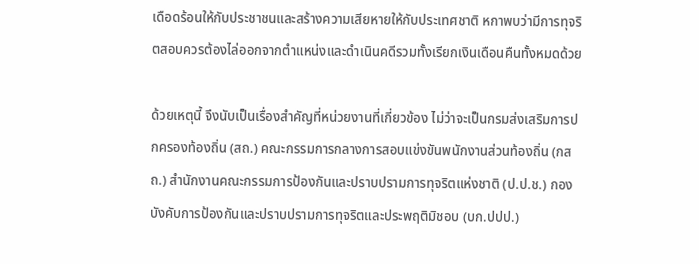เดือดร้อนให้กับประชาชนและสร้างความเสียหายให้กับประเทศชาติ หกาพบว่ามีการทุจริตสอบควรต้องไล่ออกจากตำแหน่งและดำเนินคดีรวมทั้งเรียกเงินเดือนคืนทั้งหมดด้วย

ด้วยเหตุนี้ จึงนับเป็นเรื่องสำคัญที่หน่วยงานที่เกี่ยวข้อง ไม่ว่าจะเป็นกรมส่งเสริมการปกครองท้องถิ่น (สถ.) คณะกรรมการกลางการสอบแข่งขันพนักงานส่วนท้องถิ่น (กสถ.) สำนักงานคณะกรรมการป้องกันและปราบปรามการทุจริตแห่งชาติ (ป.ป.ช.) กองบังคับการป้องกันและปราบปรามการทุจริตและประพฤติมิชอบ (บก.ปปป.)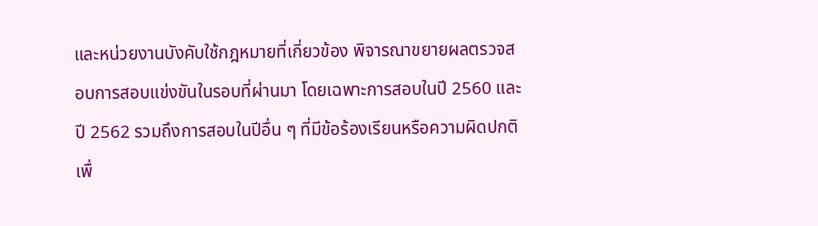และหน่วยงานบังคับใช้กฎหมายที่เกี่ยวข้อง พิจารณาขยายผลตรวจสอบการสอบแข่งขันในรอบที่ผ่านมา โดยเฉพาะการสอบในปี 2560 และปี 2562 รวมถึงการสอบในปีอื่น ๆ ที่มีข้อร้องเรียนหรือความผิดปกติ เพื่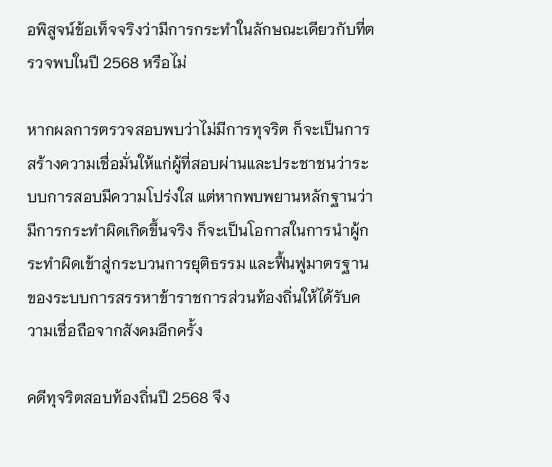อพิสูจน์ข้อเท็จจริงว่ามีการกระทำในลักษณะเดียวกับที่ตรวจพบในปี 2568 หรือไม่

หากผลการตรวจสอบพบว่าไม่มีการทุจริต ก็จะเป็นการสร้างความเชื่อมั่นให้แก่ผู้ที่สอบผ่านและประชาชนว่าระบบการสอบมีความโปร่งใส แต่หากพบพยานหลักฐานว่ามีการกระทำผิดเกิดขึ้นจริง ก็จะเป็นโอกาสในการนำผู้กระทำผิดเข้าสู่กระบวนการยุติธรรม และฟื้นฟูมาตรฐานของระบบการสรรหาข้าราชการส่วนท้องถิ่นให้ได้รับความเชื่อถือจากสังคมอีกครั้ง

คดีทุจริตสอบท้องถิ่นปี 2568 จึง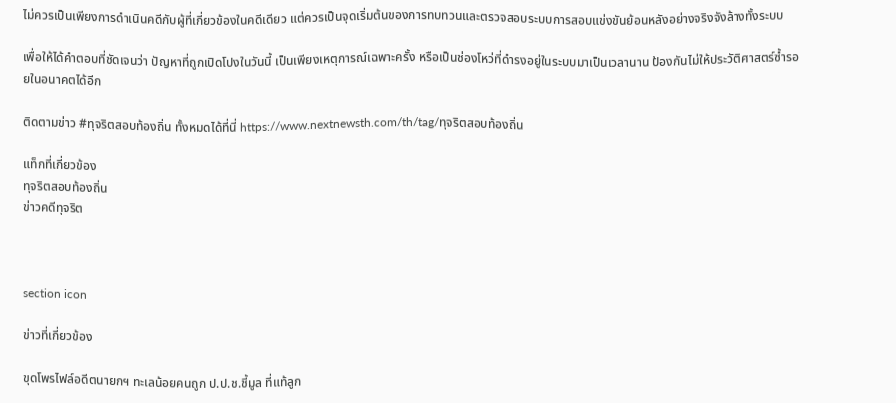ไม่ควรเป็นเพียงการดำเนินคดีกับผู้ที่เกี่ยวข้องในคดีเดียว แต่ควรเป็นจุดเริ่มต้นของการทบทวนและตรวจสอบระบบการสอบแข่งขันย้อนหลังอย่างจริงจังล้างทั้งระบบ

เพื่อให้ได้คำตอบที่ชัดเจนว่า ปัญหาที่ถูกเปิดโปงในวันนี้ เป็นเพียงเหตุการณ์เฉพาะครั้ง หรือเป็นช่องโหว่ที่ดำรงอยู่ในระบบมาเป็นเวลานาน ป้องกันไม่ให้ประวัติศาสตร์ซ้ำรอยในอนาคตได้อีก

ติดตามข่าว #ทุจริตสอบท้องถิ่น ทั้งหมดได้ที่นี่ https://www.nextnewsth.com/th/tag/ทุจริตสอบท้องถิ่น

แท็กที่เกี่ยวข้อง
ทุจริตสอบท้องถิ่น
ข่าวคดีทุจริต



section icon

ข่าวที่เกี่ยวข้อง

ขุดโพรไฟล์อดีตนายกฯ ทะเลน้อยคนถูก ป.ป.ช.ชี้มูล ที่แท้ลูก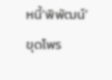หนี้‘พิพัฒน์’
ขุดโพร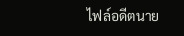ไฟล์อดีตนาย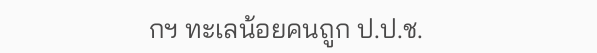กฯ ทะเลน้อยคนถูก ป.ป.ช.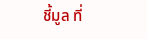ชี้มูล ที่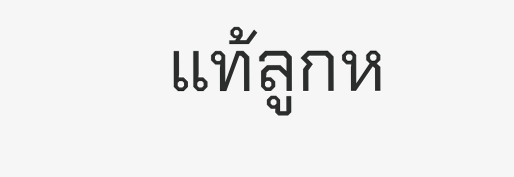แท้ลูกห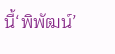นี้‘พิพัฒน์’